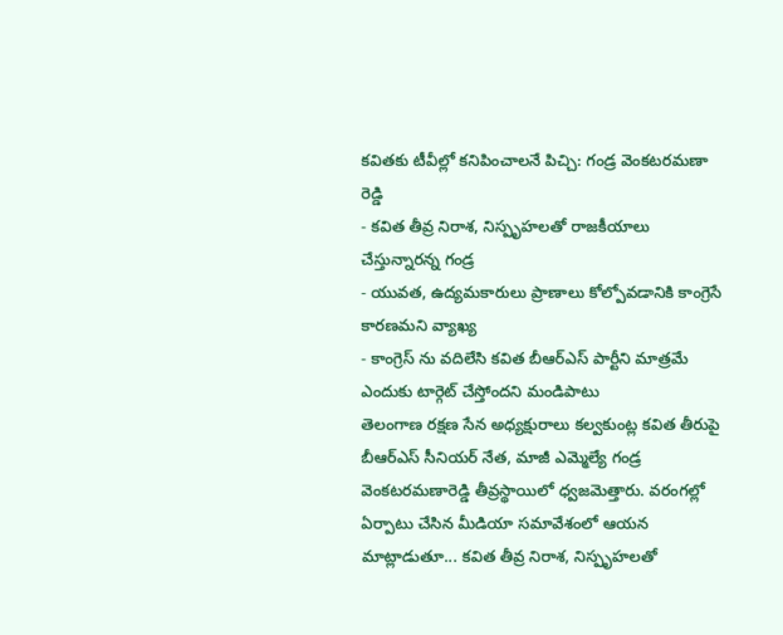కవితకు టీవీల్లో కనిపించాలనే పిచ్చి: గండ్ర వెంకటరమణా రెడ్డి
- కవిత తీవ్ర నిరాశ, నిస్పృహలతో రాజకీయాలు చేస్తున్నారన్న గండ్ర
- యువత, ఉద్యమకారులు ప్రాణాలు కోల్పోవడానికి కాంగ్రెసే కారణమని వ్యాఖ్య
- కాంగ్రెస్ ను వదిలేసి కవిత బీఆర్ఎస్ పార్టీని మాత్రమే ఎందుకు టార్గెట్ చేస్తోందని మండిపాటు
తెలంగాణ రక్షణ సేన అధ్యక్షురాలు కల్వకుంట్ల కవిత తీరుపై బీఆర్ఎస్ సీనియర్ నేత, మాజీ ఎమ్మెల్యే గండ్ర వెంకటరమణారెడ్డి తీవ్రస్థాయిలో ధ్వజమెత్తారు. వరంగల్లో ఏర్పాటు చేసిన మీడియా సమావేశంలో ఆయన మాట్లాడుతూ... కవిత తీవ్ర నిరాశ, నిస్పృహలతో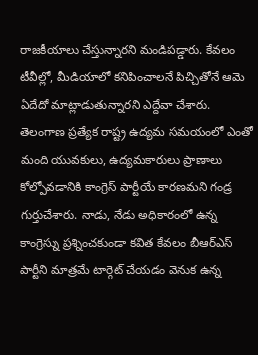రాజకీయాలు చేస్తున్నారని మండిపడ్డారు. కేవలం టీవీల్లో, మీడియాలో కనిపించాలనే పిచ్చితోనే ఆమె ఏదేదో మాట్లాడుతున్నారని ఎద్దేవా చేశారు.
తెలంగాణ ప్రత్యేక రాష్ట్ర ఉద్యమ సమయంలో ఎంతో మంది యువకులు, ఉద్యమకారులు ప్రాణాలు కోల్పోవడానికి కాంగ్రెస్ పార్టీయే కారణమని గండ్ర గుర్తుచేశారు. నాడు, నేడు అధికారంలో ఉన్న కాంగ్రెస్ను ప్రశ్నించకుండా కవిత కేవలం బీఆర్ఎస్ పార్టీని మాత్రమే టార్గెట్ చేయడం వెనుక ఉన్న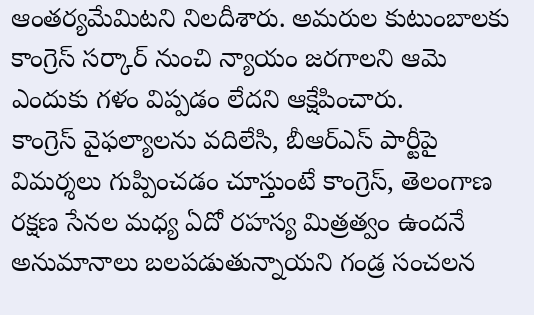ఆంతర్యమేమిటని నిలదీశారు. అమరుల కుటుంబాలకు కాంగ్రెస్ సర్కార్ నుంచి న్యాయం జరగాలని ఆమె ఎందుకు గళం విప్పడం లేదని ఆక్షేపించారు.
కాంగ్రెస్ వైఫల్యాలను వదిలేసి, బీఆర్ఎస్ పార్టీపై విమర్శలు గుప్పించడం చూస్తుంటే కాంగ్రెస్, తెలంగాణ రక్షణ సేనల మధ్య ఏదో రహస్య మిత్రత్వం ఉందనే అనుమానాలు బలపడుతున్నాయని గండ్ర సంచలన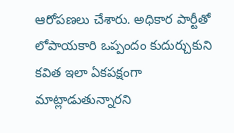ఆరోపణలు చేశారు. అధికార పార్టీతో లోపాయకారి ఒప్పందం కుదుర్చుకుని కవిత ఇలా ఏకపక్షంగా మాట్లాడుతున్నారని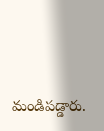మండిపడ్డారు.